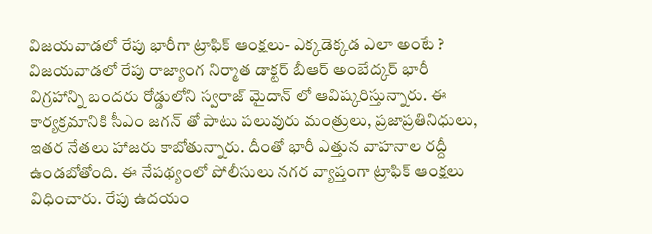విజయవాడలో రేపు భారీగా ట్రాఫిక్ ఆంక్షలు- ఎక్కడెక్కడ ఎలా అంటే ?
విజయవాడలో రేపు రాజ్యాంగ నిర్మాత డాక్టర్ బీఆర్ అంబేద్కర్ భారీ విగ్రహాన్ని బందరు రోడ్డులోని స్వరాజ్ మైదాన్ లో ఆవిష్కరిస్తున్నారు. ఈ కార్యక్రమానికి సీఎం జగన్ తో పాటు పలువురు మంత్రులు, ప్రజాప్రతినిధులు, ఇతర నేతలు హాజరు కాబోతున్నారు. దీంతో భారీ ఎత్తున వాహనాల రద్దీ ఉండబోతోంది. ఈ నేపథ్యంలో పోలీసులు నగర వ్యాప్తంగా ట్రాఫిక్ ఆంక్షలు విధించారు. రేపు ఉదయం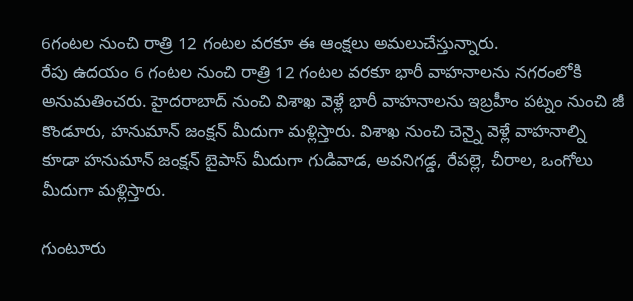6గంటల నుంచి రాత్రి 12 గంటల వరకూ ఈ ఆంక్షలు అమలుచేస్తున్నారు.
రేపు ఉదయం 6 గంటల నుంచి రాత్రి 12 గంటల వరకూ భారీ వాహనాలను నగరంలోకి అనుమతించరు. హైదరాబాద్ నుంచి విశాఖ వెళ్లే భారీ వాహనాలను ఇబ్రహీం పట్నం నుంచి జీ కొండూరు, హనుమాన్ జంక్షన్ మీదుగా మళ్లిస్తారు. విశాఖ నుంచి చెన్నై వెళ్లే వాహనాల్ని కూడా హనుమాన్ జంక్షన్ బైపాస్ మీదుగా గుడివాడ, అవనిగడ్డ, రేపల్లె, చీరాల, ఒంగోలు మీదుగా మళ్లిస్తారు.

గుంటూరు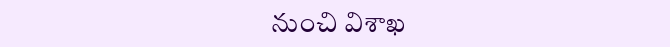నుంచి విశాఖ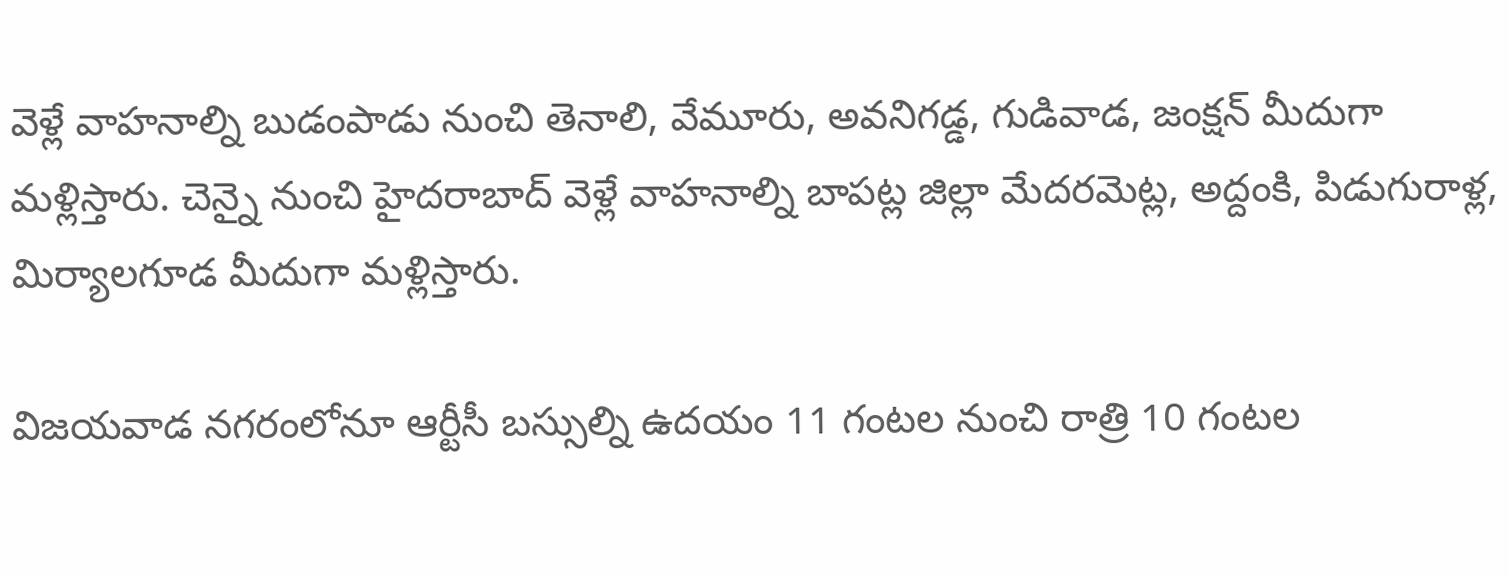వెళ్లే వాహనాల్ని బుడంపాడు నుంచి తెనాలి, వేమూరు, అవనిగడ్డ, గుడివాడ, జంక్షన్ మీదుగా మళ్లిస్తారు. చెన్నై నుంచి హైదరాబాద్ వెళ్లే వాహనాల్ని బాపట్ల జిల్లా మేదరమెట్ల, అద్దంకి, పిడుగురాళ్ల, మిర్యాలగూడ మీదుగా మళ్లిస్తారు.

విజయవాడ నగరంలోనూ ఆర్టీసీ బస్సుల్ని ఉదయం 11 గంటల నుంచి రాత్రి 10 గంటల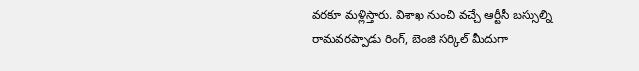వరకూ మళ్లిస్తారు. విశాఖ నుంచి వచ్చే ఆర్టీసీ బస్సుల్ని రామవరప్పాడు రింగ్, బెంజి సర్కిల్ మీదుగా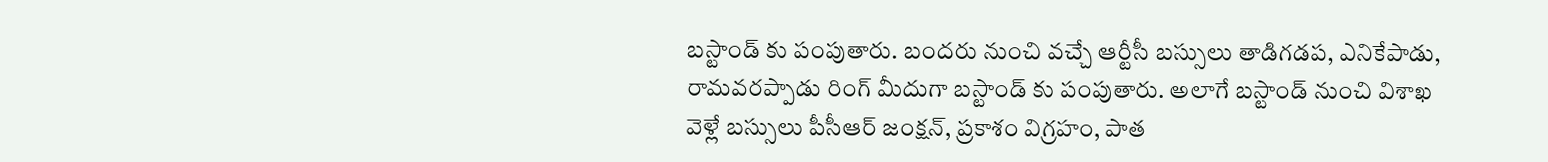బస్టాండ్ కు పంపుతారు. బందరు నుంచి వచ్చే ఆర్టీసీ బస్సులు తాడిగడప, ఎనికేపాడు, రామవరప్పాడు రింగ్ మీదుగా బస్టాండ్ కు పంపుతారు. అలాగే బస్టాండ్ నుంచి విశాఖ వెళ్లే బస్సులు పీసీఆర్ జంక్షన్, ప్రకాశం విగ్రహం, పాత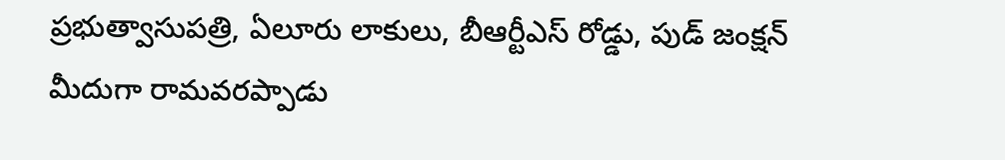ప్రభుత్వాసుపత్రి, ఏలూరు లాకులు, బీఆర్టీఎస్ రోడ్డు, పుడ్ జంక్షన్ మీదుగా రామవరప్పాడు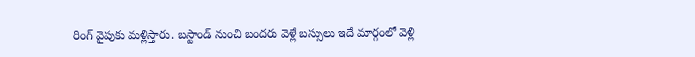రింగ్ వైపుకు మళ్లిస్తారు. బస్టాండ్ నుంచి బందరు వెళ్లే బస్సులు ఇదే మార్గంలో వెళ్లి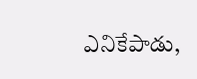ఎనికేపాడు,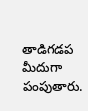తాడిగడప మీదుగా పంపుతారు.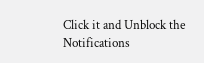Click it and Unblock the Notifications